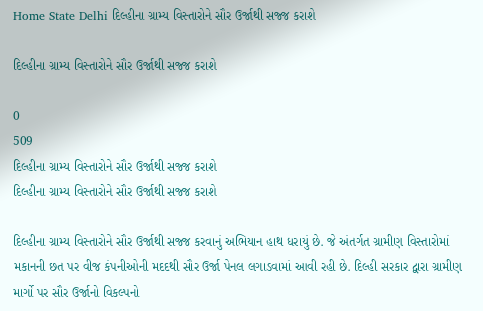Home State Delhi દિલ્હીના ગ્રામ્ય વિસ્તારોને સૌર ઉર્જાથી સજ્જ કરાશે

દિલ્હીના ગ્રામ્ય વિસ્તારોને સૌર ઉર્જાથી સજ્જ કરાશે

0
509
દિલ્હીના ગ્રામ્ય વિસ્તારોને સૌર ઉર્જાથી સજ્જ કરાશે
દિલ્હીના ગ્રામ્ય વિસ્તારોને સૌર ઉર્જાથી સજ્જ કરાશે

દિલ્હીના ગ્રામ્ય વિસ્તારોને સૌર ઉર્જાથી સજ્જ કરવાનું અભિયાન હાથ ધરાયું છે. જે અંતર્ગત ગ્રામીણ વિસ્તારોમાં મકાનની છત પર વીજ કંપનીઓની મદદથી સૌર ઉર્જા પેનલ લગાડવામાં આવી રહી છે. દિલ્હી સરકાર દ્વારા ગ્રામીણ માર્ગો પર સૌર ઉર્જાનો વિકલ્પનો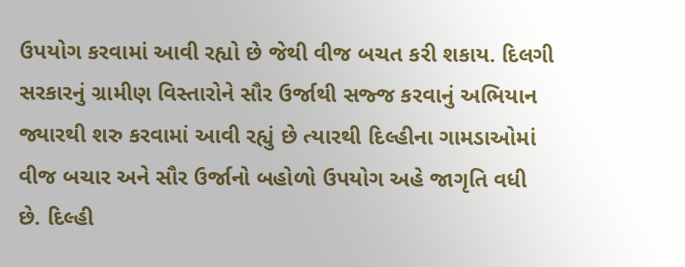ઉપયોગ કરવામાં આવી રહ્યો છે જેથી વીજ બચત કરી શકાય. દિલગી સરકારનું ગ્રામીણ વિસ્તારોને સૌર ઉર્જાથી સજ્જ કરવાનું અભિયાન જ્યારથી શરુ કરવામાં આવી રહ્યું છે ત્યારથી દિલ્હીના ગામડાઓમાં વીજ બચાર અને સૌર ઉર્જાનો બહોળો ઉપયોગ અહે જાગૃતિ વધી છે. દિલ્હી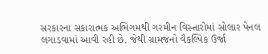સરકારના સકારાત્મક અભિગમથી ગરમીન વિસ્તારોમાં સોલાર પેનલ લગાડવામાં આવી રહી છે. જેથી ગ્રામજનો વૈકલ્પિક ઉર્જા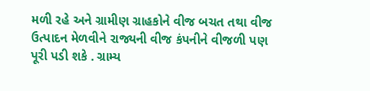મળી રહે અને ગ્રામીણ ગ્રાહકોને વીજ બચત તથા વીજ ઉત્પાદન મેળવીને રાજ્યની વીજ કંપનીને વીજળી પણ પૂરી પડી શકે . ગ્રામ્ય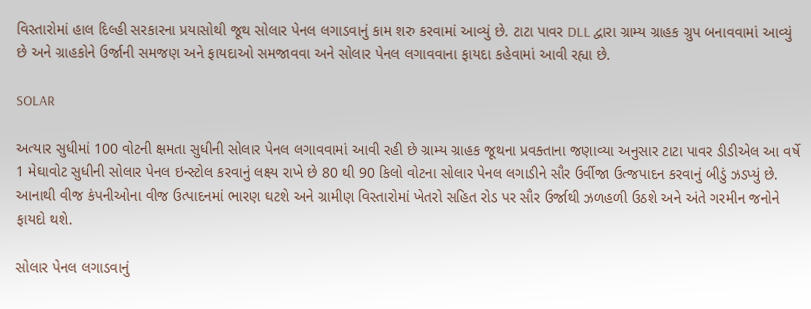વિસ્તારોમાં હાલ દિલ્હી સરકારના પ્રયાસોથી જૂથ સોલાર પેનલ લગાડવાનું કામ શરુ કરવામાં આવ્યું છે. ટાટા પાવર DLL દ્વારા ગ્રામ્ય ગ્રાહક ગ્રુપ બનાવવામાં આવ્યું છે અને ગ્રાહકોને ઉર્જાની સમજણ અને ફાયદાઓ સમજાવવા અને સોલાર પેનલ લગાવવાના ફાયદા કહેવામાં આવી રહ્યા છે.

SOLAR

અત્યાર સુધીમાં 100 વોટની ક્ષમતા સુધીની સોલાર પેનલ લગાવવામાં આવી રહી છે ગ્રામ્ય ગ્રાહક જૂથના પ્રવક્તાના જણાવ્યા અનુસાર ટાટા પાવર ડીડીએલ આ વર્ષે 1 મેઘાવોટ સુધીની સોલાર પેનલ ઇન્સ્ટોલ કરવાનું લક્ષ્ય રાખે છે 80 થી 90 કિલો વોટના સોલાર પેનલ લગાડીને સૌર ઉર્વીજા ઉત્જપાદન કરવાનું બીડું ઝડપ્યું છે. આનાથી વીજ કંપનીઓના વીજ ઉત્પાદનમાં ભારણ ઘટશે અને ગ્રામીણ વિસ્તારોમાં ખેતરો સહિત રોડ પર સૌર ઉર્જાથી ઝળહળી ઉઠશે અને અંતે ગરમીન જનોને ફાયદો થશે.

સોલાર પેનલ લગાડવાનું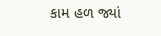કામ હળ જ્યાં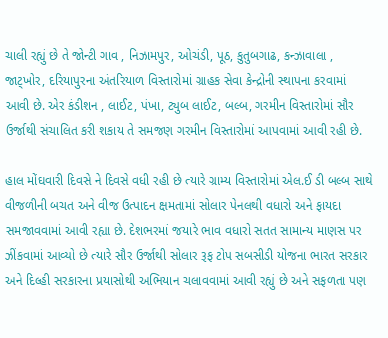ચાલી રહ્યું છે તે જોન્ટી ગાવ , નિઝામપુર, ઓચંડી, પૂઠ, કુતુબગાઢ, કન્ઝાવાલા , જાટ્ખોર, દરિયાપુરના અંતરિયાળ વિસ્તારોમાં ગ્રાહક સેવા કેન્દ્રોની સ્થાપના કરવામાં આવી છે. એર કંડીશન , લાઈટ, પંખા, ટ્યુબ લાઈટ, બલ્બ, ગરમીન વિસ્તારોમાં સૌર ઉર્જાથી સંચાલિત કરી શકાય તે સમજણ ગરમીન વિસ્તારોમાં આપવામાં આવી રહી છે.

હાલ મોંઘવારી દિવસે ને દિવસે વધી રહી છે ત્યારે ગ્રામ્ય વિસ્તારોમાં એલ.ઈ ડી બલ્બ સાથે વીજળીની બચત અને વીજ ઉત્પાદન ક્ષમતામાં સોલાર પેનલથી વધારો અને ફાયદા સમજાવવામાં આવી રહ્યા છે. દેશભરમાં જયારે ભાવ વધારો સતત સામાન્ય માણસ પર ઝીંકવામાં આવ્યો છે ત્યારે સૌર ઉર્જાથી સોલાર રૂફ ટોપ સબસીડી યોજના ભારત સરકાર અને દિલ્હી સરકારના પ્રયાસોથી અભિયાન ચલાવવામાં આવી રહ્યું છે અને સફળતા પણ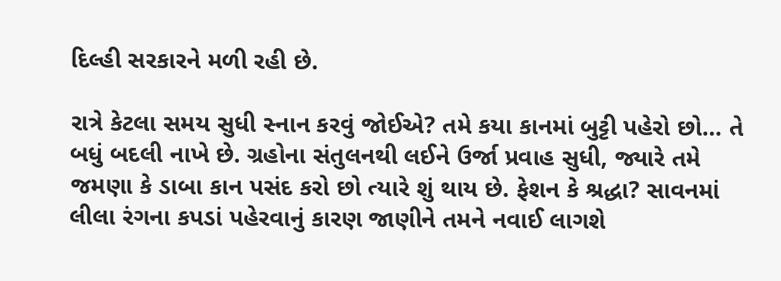દિલ્હી સરકારને મળી રહી છે.

રાત્રે કેટલા સમય સુધી સ્નાન કરવું જોઈએ? તમે કયા કાનમાં બુટ્ટી પહેરો છો… તે બધું બદલી નાખે છે. ગ્રહોના સંતુલનથી લઈને ઉર્જા પ્રવાહ સુધી, જ્યારે તમે જમણા કે ડાબા કાન પસંદ કરો છો ત્યારે શું થાય છે. ફેશન કે શ્રદ્ધા? સાવનમાં લીલા રંગના કપડાં પહેરવાનું કારણ જાણીને તમને નવાઈ લાગશે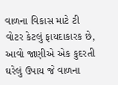વાળના વિકાસ માટે ટી વોટર કેટલું ફાયદાકારક છે, આવો જાણીએ એક કુદરતી ઘરેલું ઉપાય જે વાળના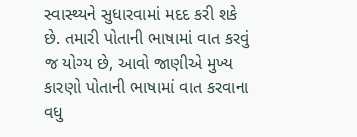સ્વાસ્થ્યને સુધારવામાં મદદ કરી શકે છે. તમારી પોતાની ભાષામાં વાત કરવું જ યોગ્ય છે, આવો જાણીએ મુખ્ય કારણો પોતાની ભાષામાં વાત કરવાના વધુ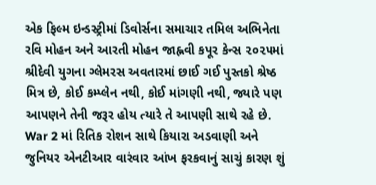એક ફિલ્મ ઇન્ડસ્ટ્રીમાં ડિવોર્સના સમાચાર તમિલ અભિનેતા રવિ મોહન અને આરતી મોહન જાહ્નવી કપૂર કેન્સ ૨૦૨૫માં શ્રીદેવી યુગના ગ્લેમરસ અવતારમાં છાઈ ગઈ પુસ્તકો શ્રેષ્ઠ મિત્ર છે, કોઈ કમ્પ્લેન નથી, કોઈ માંગણી નથી, જ્યારે પણ આપણને તેની જરૂર હોય ત્યારે તે આપણી સાથે રહે છે. War 2 માં રિતિક રોશન સાથે કિયારા અડવાણી અને જુનિયર એનટીઆર વારંવાર આંખ ફરકવાનું સાચું કારણ શું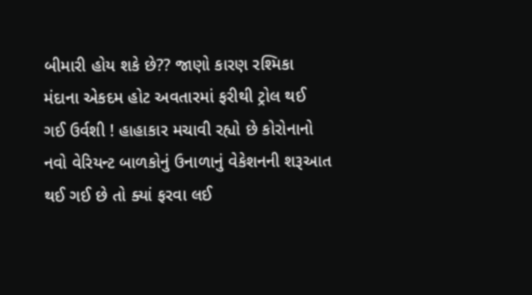બીમારી હોય શકે છે?? જાણો કારણ રશ્મિકા મંદાના એકદમ હોટ અવતારમાં ફરીથી ટ્રોલ થઈ ગઈ ઉર્વશી ! હાહાકાર મચાવી રહ્યો છે કોરોનાનો નવો વેરિયન્ટ બાળકોનું ઉનાળાનું વેકેશનની શરૂઆત થઈ ગઈ છે તો ક્યાં ફરવા લઈ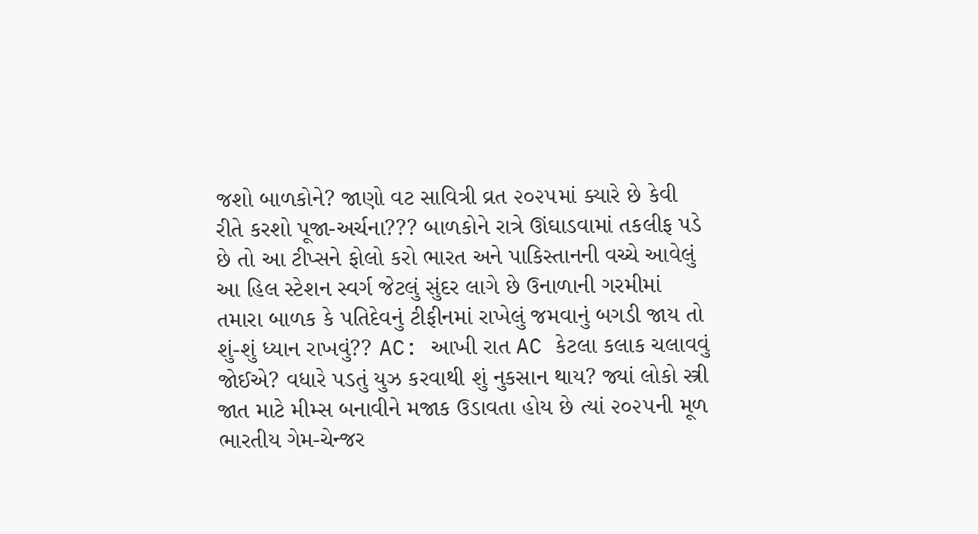જશો બાળકોને? જાણો વટ સાવિત્રી વ્રત ૨૦૨૫માં ક્યારે છે કેવી રીતે કરશો પૂજા-અર્ચના??? બાળકોને રાત્રે ઊંઘાડવામાં તકલીફ પડે છે તો આ ટીપ્સને ફોલો કરો ભારત અને પાકિસ્તાનની વચ્ચે આવેલું આ હિલ સ્ટેશન સ્વર્ગ જેટલું સુંદર લાગે છે ઉનાળાની ગરમીમાં તમારા બાળક કે પતિદેવનું ટીફીનમાં રાખેલું જમવાનું બગડી જાય તો શું-શું ધ્યાન રાખવું?? AC: આખી રાત AC કેટલા કલાક ચલાવવું જોઈએ? વધારે પડતું યુઝ કરવાથી શું નુકસાન થાય? જ્યાં લોકો સ્ત્રી જાત માટે મીમ્સ બનાવીને મજાક ઉડાવતા હોય છે ત્યાં ૨૦૨૫ની મૂળ ભારતીય ગેમ-ચેન્જર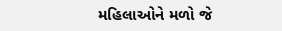મહિલાઓને મળો જે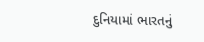દુનિયામાં ભારતનું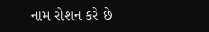નામ રોશન કરે છે